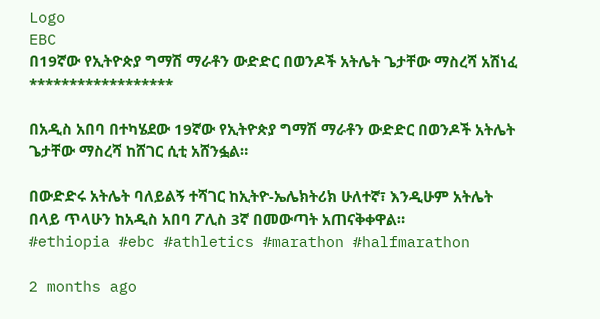Logo
EBC
በ19ኛው የኢትዮጵያ ግማሽ ማራቶን ውድድር በወንዶች አትሌት ጌታቸው ማስረሻ አሽነፈ
******************

በአዲስ አበባ በተካሄደው 19ኛው የኢትዮጵያ ግማሽ ማራቶን ውድድር በወንዶች አትሌት ጌታቸው ማስረሻ ከሸገር ሲቲ አሸንፏል።

በውድድሩ አትሌት ባለይልኝ ተሻገር ከኢትዮ-ኤሌክትሪክ ሁለተኛ፣ እንዲሁም አትሌት በላይ ጥላሁን ከአዲስ አበባ ፖሊስ 3ኛ በመውጣት አጠናቅቀዋል።
#ethiopia #ebc #athletics #marathon #halfmarathon

2 months ago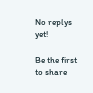No replys yet!

Be the first to share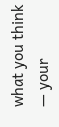what you think — your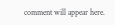comment will appear here.